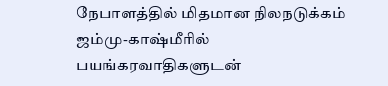நேபாளத்தில் மிதமான நிலநடுக்கம் ஜம்மு-காஷ்மீரில் பயங்கரவாதிகளுடன்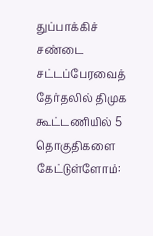துப்பாக்கிச் சண்டை சட்டப்பேரவைத் தேர்தலில் திமுக கூட்டணியில் 5 தொகுதிகளை கேட்டுள்ளோம்: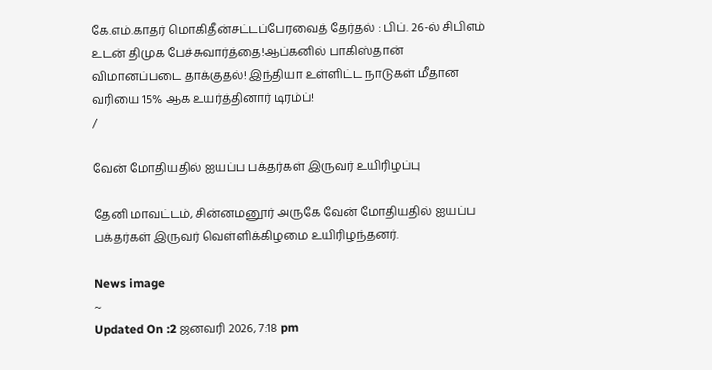கே.எம்.காதர் மொகிதீன்சட்டப்பேரவைத் தேர்தல் : பிப். 26-ல் சிபிஎம் உடன் திமுக பேச்சுவார்த்தை!ஆப்கனில் பாகிஸ்தான் விமானப்படை தாக்குதல்! இந்தியா உள்ளிட்ட நாடுகள் மீதான வரியை 15% ஆக உயர்த்தினார் டிரம்ப்!
/

வேன் மோதியதில் ஐயப்ப பக்தர்கள் இருவர் உயிரிழப்பு

தேனி மாவட்டம், சின்னமனூர் அருகே வேன் மோதியதில் ஐயப்ப பக்தர்கள் இருவர் வெள்ளிக்கிழமை உயிரிழந்தனர்.

News image
~
Updated On :2 ஜனவரி 2026, 7:18 pm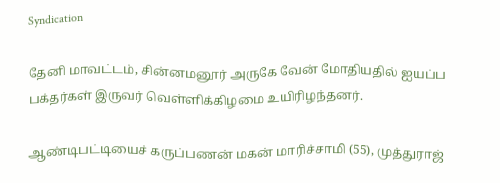Syndication

தேனி மாவட்டம், சின்னமனூர் அருகே வேன் மோதியதில் ஐயப்ப பக்தர்கள் இருவர் வெள்ளிக்கிழமை உயிரிழந்தனர்.

ஆண்டிபட்டியைச் கருப்பணன் மகன் மாரிச்சாமி (55), முத்துராஜ்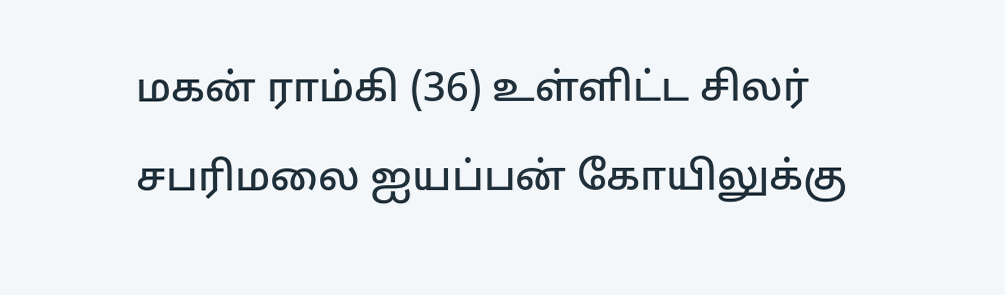மகன் ராம்கி (36) உள்ளிட்ட சிலர் சபரிமலை ஐயப்பன் கோயிலுக்கு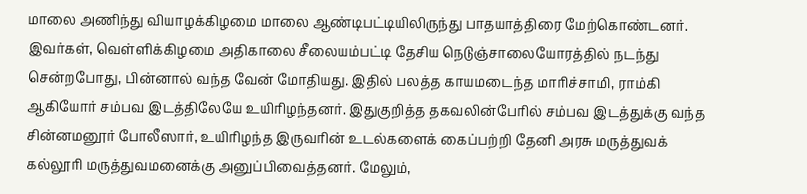மாலை அணிந்து வியாழக்கிழமை மாலை ஆண்டிபட்டியிலிருந்து பாதயாத்திரை மேற்கொண்டனர். இவர்கள், வெள்ளிக்கிழமை அதிகாலை சீலையம்பட்டி தேசிய நெடுஞ்சாலையோரத்தில் நடந்து சென்றபோது, பின்னால் வந்த வேன் மோதியது. இதில் பலத்த காயமடைந்த மாரிச்சாமி, ராம்கி ஆகியோர் சம்பவ இடத்திலேயே உயிரிழந்தனர். இதுகுறித்த தகவலின்பேரில் சம்பவ இடத்துக்கு வந்த சின்னமனூர் போலீஸார், உயிரிழந்த இருவரின் உடல்களைக் கைப்பற்றி தேனி அரசு மருத்துவக் கல்லூரி மருத்துவமனைக்கு அனுப்பிவைத்தனர். மேலும்,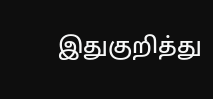இதுகுறித்து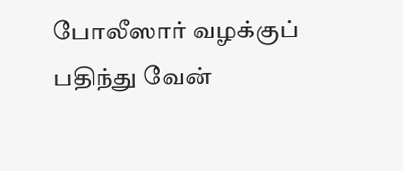போலீஸார் வழக்குப் பதிந்து வேன்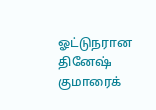ஓட்டுநரான தினேஷ் குமாரைக்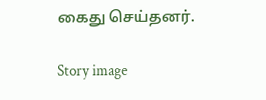கைது செய்தனர்.

Story image